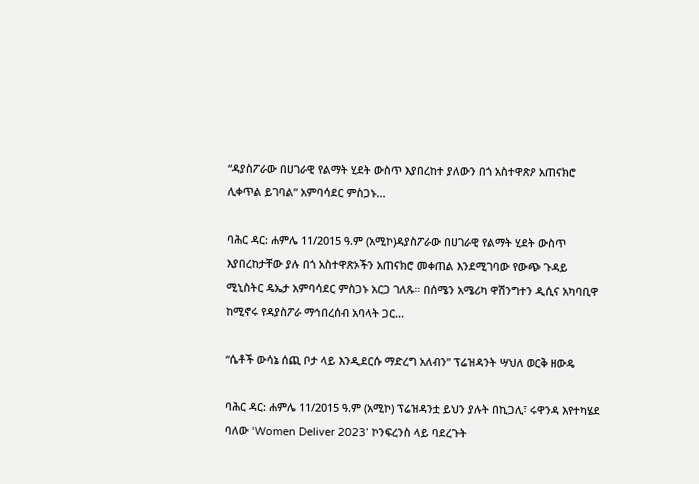“ዳያስፖራው በሀገራዊ የልማት ሂደት ውስጥ እያበረከተ ያለውን በጎ አስተዋጽዖ አጠናክሮ ሊቀጥል ይገባል” አምባሳደር ምስጋኑ...

ባሕር ዳር: ሐምሌ 11/2015 ዓ.ም (አሚኮ)ዳያስፖራው በሀገራዊ የልማት ሂደት ውስጥ እያበረከታቸው ያሉ በጎ አስተዋጽኦችን አጠናክሮ መቀጠል እንደሚገባው የውጭ ጉዳይ ሚኒስትር ዴኤታ አምባሳደር ምስጋኑ አርጋ ገለጹ። በሰሜን አሜሪካ ዋሽንግተን ዲሲና አካባቢዋ ከሚኖሩ የዳያስፖራ ማኅበረሰብ አባላት ጋር...

“ሴቶች ውሳኔ ሰጪ ቦታ ላይ እንዲደርሱ ማድረግ አለብን” ፕሬዝዳንት ሣህለ ወርቅ ዘውዴ

ባሕር ዳር: ሐምሌ 11/2015 ዓ.ም (አሚኮ) ፕሬዝዳንቷ ይህን ያሉት በኪጋሊ፣ ሩዋንዳ እየተካሄደ ባለው ‘Women Deliver 2023’ ኮንፍረንስ ላይ ባደረጉት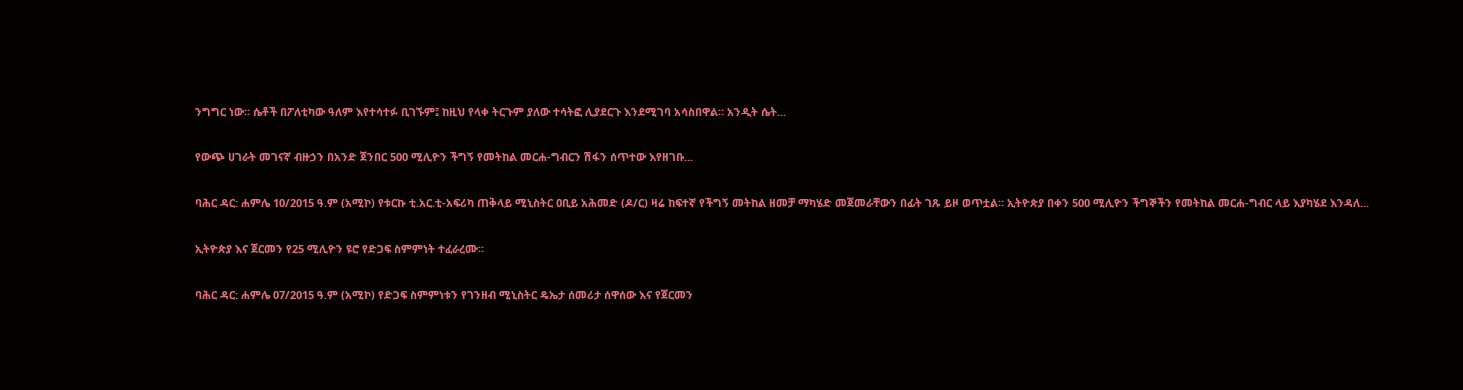ንግግር ነው። ሴቶች በፖለቲካው ዓለም እየተሳተፉ ቢገኙም፤ ከዚህ የላቀ ትርጉም ያለው ተሳትፎ ሊያደርጉ እንደሚገባ አሳስበዋል። አንዲት ሴት...

የውጭ ሀገራት መገናኛ ብዙኃን በአንድ ጀንበር 500 ሚሊዮን ችግኝ የመትከል መርሐ-ግብርን ሽፋን ሰጥተው እየዘገቡ...

ባሕር ዳር: ሐምሌ 10/2015 ዓ.ም (አሚኮ) የቱርኩ ቲ.አር.ቲ-አፍሪካ ጠቅላይ ሚኒስትር ዐቢይ አሕመድ (ዶ/ር) ዛሬ ከፍተኛ የችግኝ መትከል ዘመቻ ማካሄድ መጀመራቸውን በፊት ገጹ ይዞ ወጥቷል። ኢትዮጵያ በቀን 500 ሚሊዮን ችግኞችን የመትከል መርሐ-ግብር ላይ እያካሄደ እንዳለ...

ኢትዮጵያ እና ጀርመን የ25 ሚሊዮን ዩሮ የድጋፍ ስምምነት ተፈራረሙ።

ባሕር ዳር: ሐምሌ 07/2015 ዓ.ም (አሚኮ) የድጋፍ ስምምነቱን የገንዘብ ሚኒስትር ዴኤታ ሰመሪታ ሰዋሰው እና የጀርመን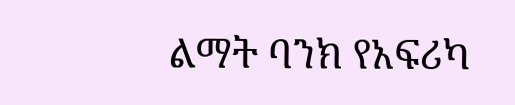ልማት ባንክ የአፍሪካ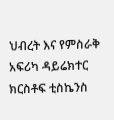ህብረት እና የምስራቅ አፍሪካ ዳይሬክተር ክርስቶፍ ቲስኬንስ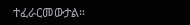ተፈራርመውታል።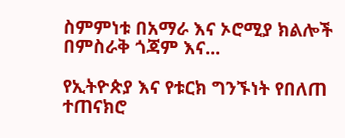ስምምነቱ በአማራ እና ኦሮሚያ ክልሎች በምስራቅ ጎጃም እና...

የኢትዮጵያ እና የቱርክ ግንኙነት የበለጠ ተጠናክሮ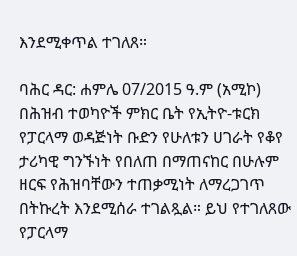እንደሚቀጥል ተገለጸ።

ባሕር ዳር: ሐምሌ 07/2015 ዓ.ም (አሚኮ) በሕዝብ ተወካዮች ምክር ቤት የኢትዮ-ቱርክ የፓርላማ ወዳጅነት ቡድን የሁለቱን ሀገራት የቆየ ታሪካዊ ግንኙነት የበለጠ በማጠናከር በሁሉም ዘርፍ የሕዝባቸውን ተጠቃሚነት ለማረጋገጥ በትኩረት እንደሚሰራ ተገልጿል። ይህ የተገለጸው የፓርላማ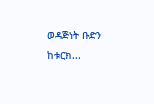ወዳጅነት ቡድን ከቱርክ...